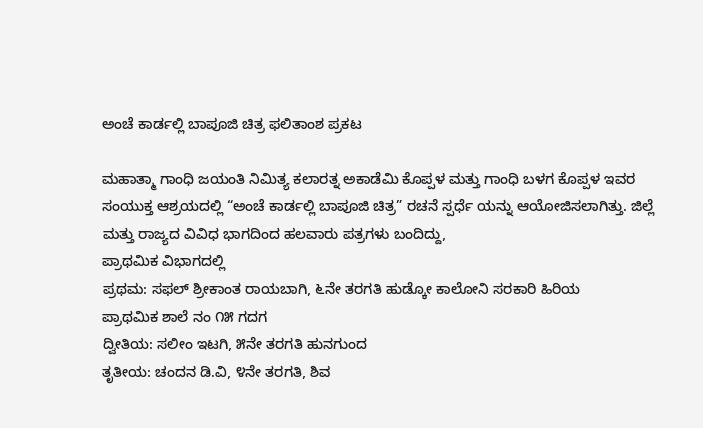ಅಂಚೆ ಕಾರ್ಡಲ್ಲಿ ಬಾಪೂಜಿ ಚಿತ್ರ ಫಲಿತಾಂಶ ಪ್ರಕಟ

ಮಹಾತ್ಮಾ ಗಾಂಧಿ ಜಯಂತಿ ನಿಮಿತ್ಯ ಕಲಾರತ್ನ ಅಕಾಡೆಮಿ ಕೊಪ್ಪಳ ಮತ್ತು ಗಾಂಧಿ ಬಳಗ ಕೊಪ್ಪಳ ಇವರ ಸಂಯುಕ್ತ ಆಶ್ರಯದಲ್ಲಿ “ಅಂಚೆ ಕಾರ್ಡಲ್ಲಿ ಬಾಪೂಜಿ ಚಿತ್ರ” ರಚನೆ ಸ್ಪರ್ಧೆ ಯನ್ನು ಆಯೋಜಿಸಲಾಗಿತ್ತು. ಜಿಲ್ಲೆ ಮತ್ತು ರಾಜ್ಯದ ವಿವಿಧ ಭಾಗದಿಂದ ಹಲವಾರು ಪತ್ರಗಳು ಬಂದಿದ್ದು,
ಪ್ರಾಥಮಿಕ ವಿಭಾಗದಲ್ಲಿ
ಪ್ರಥಮ: ಸಫಲ್ ಶ್ರೀಕಾಂತ ರಾಯಬಾಗಿ, ೬ನೇ ತರಗತಿ ಹುಡ್ಕೋ ಕಾಲೋನಿ ಸರಕಾರಿ ಹಿರಿಯ
ಪ್ರಾಥಮಿಕ ಶಾಲೆ ನಂ ೧೫ ಗದಗ
ದ್ವೀತಿಯ: ಸಲೀಂ ಇಟಗಿ, ೫ನೇ ತರಗತಿ ಹುನಗುಂದ
ತೃತೀಯ: ಚಂದನ ಡಿ.ವಿ, ೪ನೇ ತರಗತಿ, ಶಿವ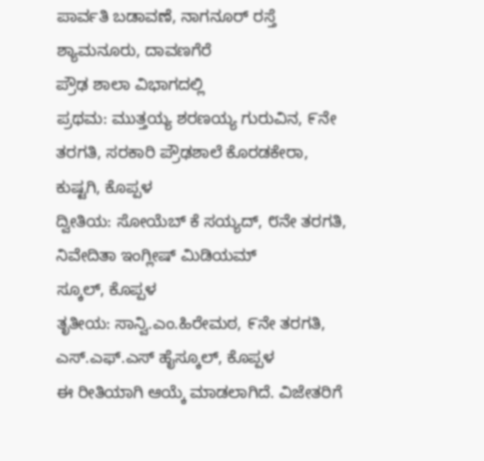ಪಾರ್ವತಿ ಬಡಾವಣೆ, ನಾಗನೂರ್ ರಸ್ತೆ
ಶ್ಯಾಮನೂರು, ದಾವಣಗೆರೆ
ಪ್ರೌಢ ಶಾಲಾ ವಿಭಾಗದಲ್ಲಿ
ಪ್ರಥಮ: ಮುತ್ತಯ್ಯ ಶರಣಯ್ಯ ಗುರುವಿನ, ೯ನೇ ತರಗತಿ, ಸರಕಾರಿ ಪ್ರೌಢಶಾಲೆ ಕೊರಡಕೇರಾ,
ಕುಷ್ಟಗಿ, ಕೊಪ್ಪಳ
ದ್ವೀತಿಯ: ಸೋಯೆಬ್ ಕೆ ಸಯ್ಯದ್, ೮ನೇ ತರಗತಿ, ನಿವೇದಿತಾ ಇಂಗ್ಲೀಷ್ ಮಿಡಿಯಮ್
ಸ್ಕೂಲ್, ಕೊಪ್ಪಳ
ತೃತೀಯ: ಸಾನ್ವಿ.ಎಂ.ಹಿರೇಮಠ, ೯ನೇ ತರಗತಿ, ಎಸ್.ಎಫ್.ಎಸ್ ಹೈಸ್ಕೂಲ್, ಕೊಪ್ಪಳ
ಈ ರೀತಿಯಾಗಿ ಆಯ್ಕೆ ಮಾಡಲಾಗಿದೆ. ವಿಜೇತರಿಗೆ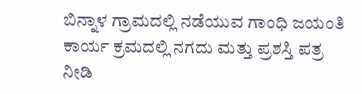ಬಿನ್ನಾಳ ಗ್ರಾಮದಲ್ಲಿ ನಡೆಯುವ ಗಾಂಧಿ ಜಯಂತಿ ಕಾರ್ಯ ಕ್ರಮದಲ್ಲಿ ನಗದು ಮತ್ತು ಪ್ರಶಸ್ತಿ ಪತ್ರ ನೀಡಿ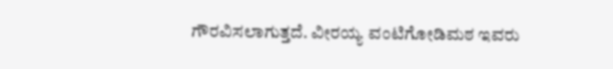ಗೌರವಿಸಲಾಗುತ್ತದೆ. ವೀರಯ್ಯ ವಂಟಿಗೋಡಿಮಠ ಇವರು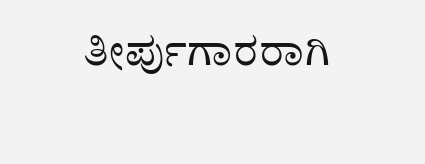ತೀರ್ಪುಗಾರರಾಗಿ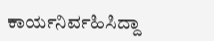ಕಾರ್ಯನಿರ್ವಹಿಸಿದ್ದಾ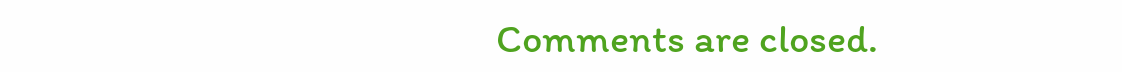Comments are closed.